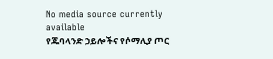No media source currently available
የጁባላንድ ኃይሎችና የሶማሊያ ጦር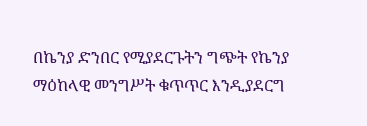በኬንያ ድንበር የሚያደርጉትን ግጭት የኬንያ ማዕከላዊ መንግሥት ቁጥጥር እንዲያደርግ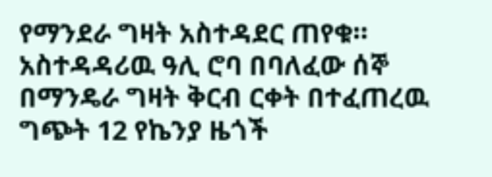የማንደራ ግዛት አስተዳደር ጠየቁ። አስተዳዳሪዉ ዓሊ ሮባ በባለፈው ሰኞ በማንዴራ ግዛት ቅርብ ርቀት በተፈጠረዉ ግጭት 12 የኬንያ ዜጎች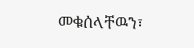መቁሰላቸዉን፣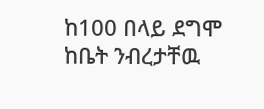ከ100 በላይ ደግሞ ከቤት ንብረታቸዉ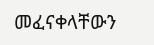መፈናቀላቸውን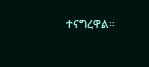ተናግረዋል።